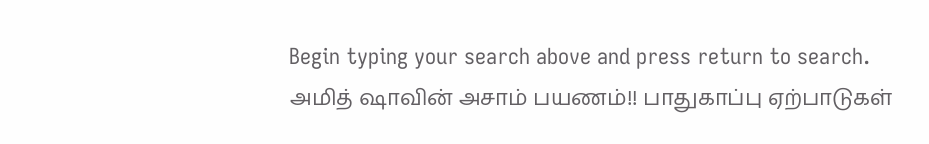Begin typing your search above and press return to search.
அமித் ஷாவின் அசாம் பயணம்!! பாதுகாப்பு ஏற்பாடுகள்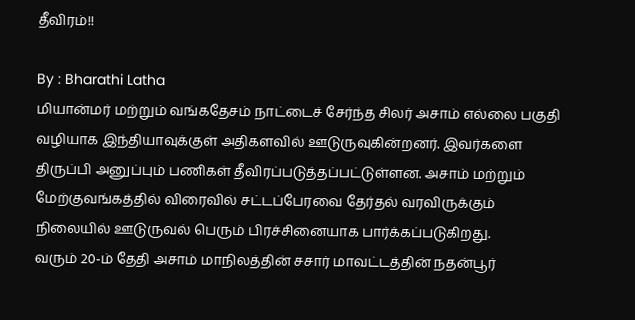தீவிரம்!!

By : Bharathi Latha
மியான்மர் மற்றும் வங்கதேசம் நாட்டைச் சேர்ந்த சிலர் அசாம் எல்லை பகுதி வழியாக இந்தியாவுக்குள் அதிகளவில் ஊடுருவுகின்றனர். இவர்களை திருப்பி அனுப்பும் பணிகள் தீவிரப்படுத்தப்பட்டுள்ளன. அசாம் மற்றும் மேற்குவங்கத்தில் விரைவில் சட்டப்பேரவை தேர்தல் வரவிருக்கும் நிலையில் ஊடுருவல் பெரும் பிரச்சினையாக பார்க்கப்படுகிறது.
வரும் 20-ம் தேதி அசாம் மாநிலத்தின் சசார் மாவட்டத்தின் நதன்பூர்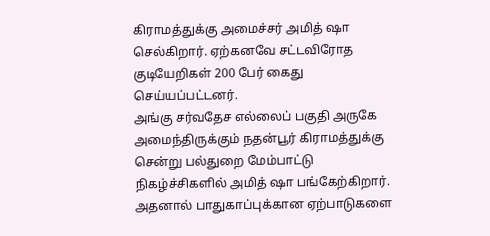கிராமத்துக்கு அமைச்சர் அமித் ஷா செல்கிறார். ஏற்கனவே சட்டவிரோத குடியேறிகள் 200 பேர் கைது செய்யப்பட்டனர்.
அங்கு சர்வதேச எல்லைப் பகுதி அருகே அமைந்திருக்கும் நதன்பூர் கிராமத்துக்கு சென்று பல்துறை மேம்பாட்டு நிகழ்ச்சிகளில் அமித் ஷா பங்கேற்கிறார். அதனால் பாதுகாப்புக்கான ஏற்பாடுகளை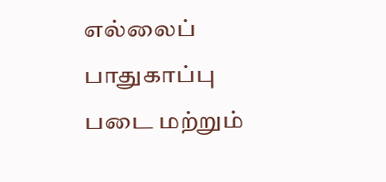எல்லைப் பாதுகாப்பு படை மற்றும்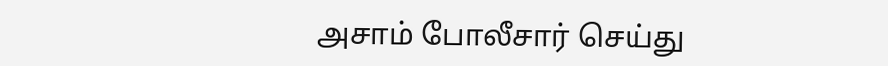அசாம் போலீசார் செய்து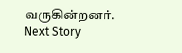வருகின்றனர்.
Next Story